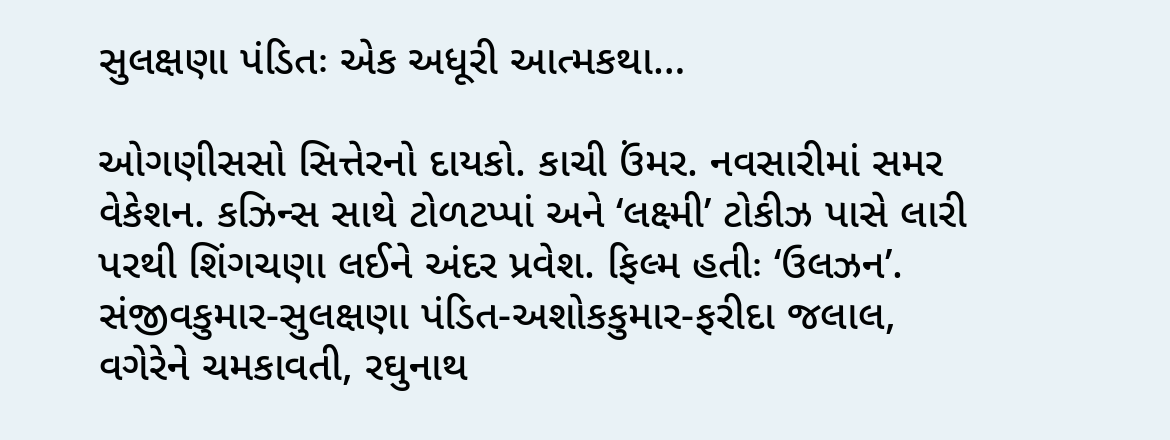સુલક્ષણા પંડિતઃ એક અધૂરી આત્મકથા…

ઓગણીસસો સિત્તેરનો દાયકો. કાચી ઉંમર. નવસારીમાં સમર વેકેશન. કઝિન્સ સાથે ટોળટપ્પાં અને ‘લક્ષ્મી’ ટોકીઝ પાસે લારી પરથી શિંગચણા લઈને અંદર પ્રવેશ. ફિલ્મ હતીઃ ‘ઉલઝન’. સંજીવકુમાર-સુલક્ષણા પંડિત-અશોકકુમાર-ફરીદા જલાલ, વગેરેને ચમકાવતી, રઘુનાથ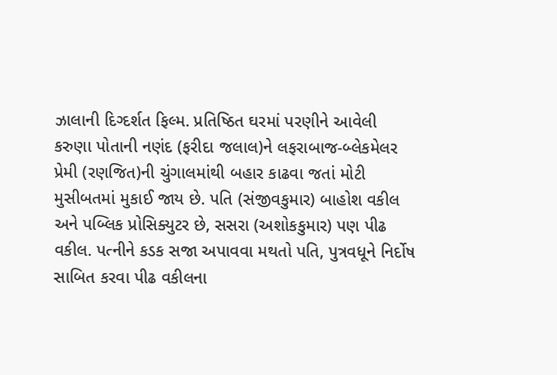ઝાલાની દિગ્દર્શત ફિલ્મ. પ્રતિષ્ઠિત ઘરમાં પરણીને આવેલી કરુણા પોતાની નણંદ (ફરીદા જલાલ)ને લફરાબાજ-બ્લેકમેલર પ્રેમી (રણજિત)ની ચુંગાલમાંથી બહાર કાઢવા જતાં મોટી મુસીબતમાં મુકાઈ જાય છે. પતિ (સંજીવકુમાર) બાહોશ વકીલ અને પબ્લિક પ્રોસિક્યુટર છે, સસરા (અશોકકુમાર) પણ પીઢ વકીલ. પત્નીને કડક સજા અપાવવા મથતો પતિ, પુત્રવધૂને નિર્દોષ સાબિત કરવા પીઢ વકીલના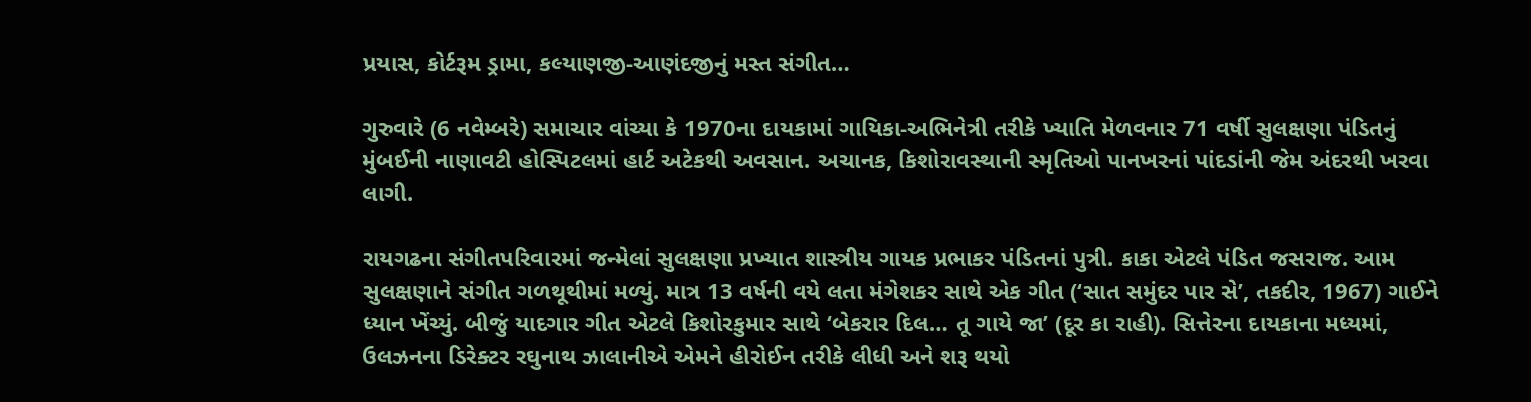પ્રયાસ, કોર્ટરૂમ ડ્રામા, કલ્યાણજી-આણંદજીનું મસ્ત સંગીત…

ગુરુવારે (6 નવેમ્બરે) સમાચાર વાંચ્યા કે 1970ના દાયકામાં ગાયિકા-અભિનેત્રી તરીકે ખ્યાતિ મેળવનાર 71 વર્ષી સુલક્ષણા પંડિતનું મુંબઈની નાણાવટી હોસ્પિટલમાં હાર્ટ અટેકથી અવસાન. અચાનક, કિશોરાવસ્થાની સ્મૃતિઓ પાનખરનાં પાંદડાંની જેમ અંદરથી ખરવા લાગી.

રાયગઢના સંગીતપરિવારમાં જન્મેલાં સુલક્ષણા પ્રખ્યાત શાસ્ત્રીય ગાયક પ્રભાકર પંડિતનાં પુત્રી. કાકા એટલે પંડિત જસરાજ. આમ સુલક્ષણાને સંગીત ગળથૂથીમાં મળ્યું. માત્ર 13 વર્ષની વયે લતા મંગેશકર સાથે એક ગીત (‘સાત સમુંદર પાર સે’, તકદીર, 1967) ગાઈને ધ્યાન ખેંચ્યું. બીજું યાદગાર ગીત એટલે કિશોરકુમાર સાથે ‘બેકરાર દિલ… તૂ ગાયે જા’ (દૂર કા રાહી). સિત્તેરના દાયકાના મધ્યમાં, ઉલઝનના ડિરેક્ટર રઘુનાથ ઝાલાનીએ એમને હીરોઈન તરીકે લીધી અને શરૂ થયો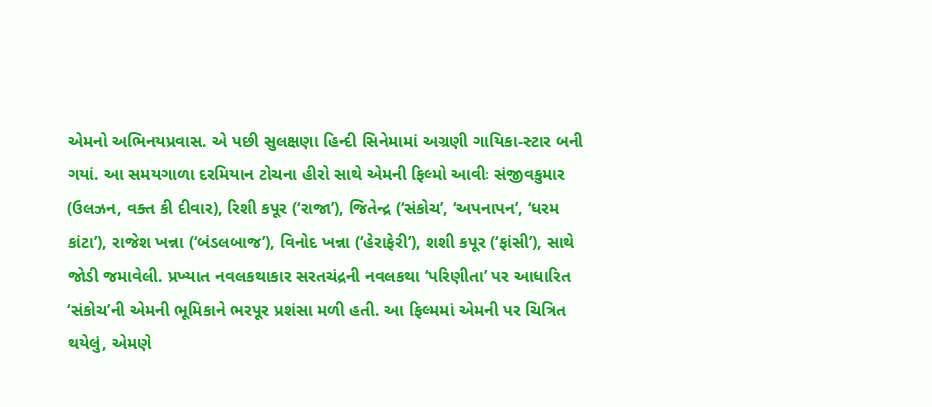એમનો અભિનયપ્રવાસ. એ પછી સુલક્ષણા હિન્દી સિનેમામાં અગ્રણી ગાયિકા-સ્ટાર બની ગયાં. આ સમયગાળા દરમિયાન ટોચના હીરો સાથે એમની ફિલ્મો આવીઃ સંજીવકુમાર (ઉલઝન, વક્ત કી દીવાર), રિશી કપૂર (‘રાજા’), જિતેન્દ્ર (‘સંકોચ’, ‘અપનાપન’, ‘ધરમ કાંટા’), રાજેશ ખન્ના (‘બંડલબાજ’), વિનોદ ખન્ના (‘હેરાફેરી’), શશી કપૂર (‘ફાંસી’), સાથે જોડી જમાવેલી. પ્રખ્યાત નવલકથાકાર સરતચંદ્રની નવલકથા ‘પરિણીતા’ પર આધારિત ‘સંકોચ’ની એમની ભૂમિકાને ભરપૂર પ્રશંસા મળી હતી. આ ફિલ્મમાં એમની પર ચિત્રિત થયેલું, એમણે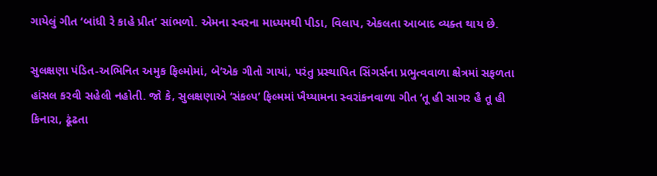ગાયેલું ગીત ‘બાંધી રે કાહે પ્રીત’ સાંભળો. એમના સ્વરના માધ્યમથી પીડા, વિલાપ, એકલતા આબાદ વ્યક્ત થાય છે.

સુલક્ષણા પંડિત-અભિનિત અમુક ફિલ્મોમાં, બે’એક ગીતો ગાયાં, પરંતુ પ્રસ્થાપિત સિંગર્સના પ્રભુત્વવાળા ક્ષેત્રમાં સફળતા હાંસલ કરવી સહેલી નહોતી. જો કે, સુલક્ષણાએ ‘સંકલ્પ’ ફિલ્મમાં ખૈય્યામના સ્વરાંકનવાળા ગીત ‘તૂ હી સાગર હૈ તૂ હી કિનારા, ઢૂંઢતા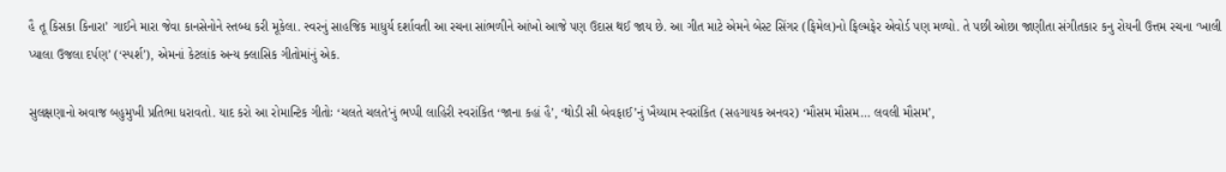હૈ તૂ કિસકા કિનારા’ ગાઈને મારા જેવા કાનસેનોને સ્તબ્ધ કરી મૂકેલા. સ્વરનું સાહજિક માધુર્ય દર્શાવતી આ રચના સાંભળીને આંખો આજે પણ ઉદાસ થઈ જાય છે. આ ગીત માટે એમને બેસ્ટ સિંગર (ફિમેલ)નો ફિલ્મફેર એવોર્ડ પણ મળ્યો. તે પછી ઓછા જાણીતા સંગીતકાર કનુ રોયની ઉત્તમ રચના ‘ખાલી પ્યાલા ઉજલા દર્પણ’ (‘સ્પર્શ’), એમનાં કેટલાંક અન્ય ક્લાસિક ગીતોમાંનું એક.

સુલક્ષણાનો અવાજ બહુમુખી પ્રતિભા ધરાવતો. યાદ કરો આ રોમાન્ટિક ગીતોઃ ‘ચલતે ચલતે’નું ભપ્પી લાહિરી સ્વરાંકિત ‘જાના કહાં હૈ’, ‘થોડી સી બેવફાઈ’નું ખૈય્યામ સ્વરાંકિત (સહગાયક અનવર) ‘મૌસમ મૌસમ… લવલી મૌસમ’,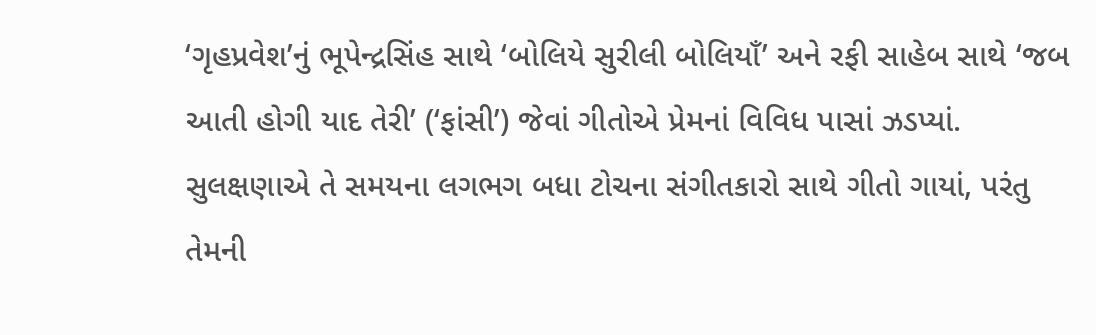‘ગૃહપ્રવેશ’નું ભૂપેન્દ્રસિંહ સાથે ‘બોલિયે સુરીલી બોલિયાઁ’ અને રફી સાહેબ સાથે ‘જબ આતી હોગી યાદ તેરી’ (‘ફાંસી’) જેવાં ગીતોએ પ્રેમનાં વિવિધ પાસાં ઝડપ્યાં. સુલક્ષણાએ તે સમયના લગભગ બધા ટોચના સંગીતકારો સાથે ગીતો ગાયાં, પરંતુ તેમની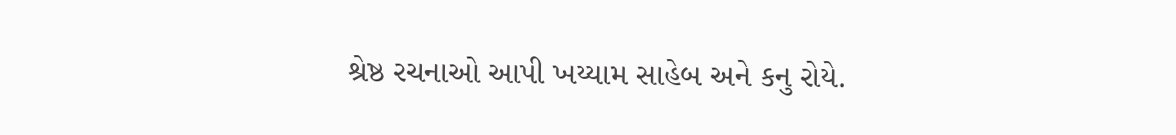શ્રેષ્ઠ રચનાઓ આપી ખય્યામ સાહેબ અને કનુ રોયે.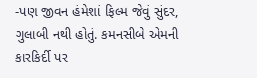-પણ જીવન હંમેશાં ફિલ્મ જેવું સુંદર, ગુલાબી નથી હોતું. કમનસીબે એમની કારકિર્દી પર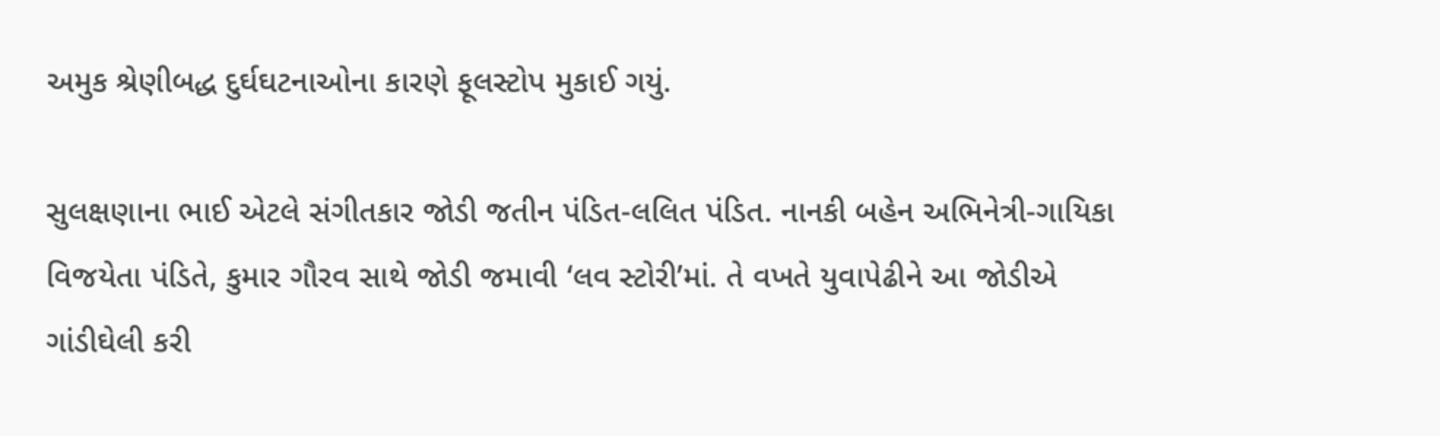અમુક શ્રેણીબદ્ધ દુર્ઘઘટનાઓના કારણે ફૂલસ્ટોપ મુકાઈ ગયું.

સુલક્ષણાના ભાઈ એટલે સંગીતકાર જોડી જતીન પંડિત-લલિત પંડિત. નાનકી બહેન અભિનેત્રી-ગાયિકા વિજયેતા પંડિતે, કુમાર ગૌરવ સાથે જોડી જમાવી ‘લવ સ્ટોરી’માં. તે વખતે યુવાપેઢીને આ જોડીએ ગાંડીઘેલી કરી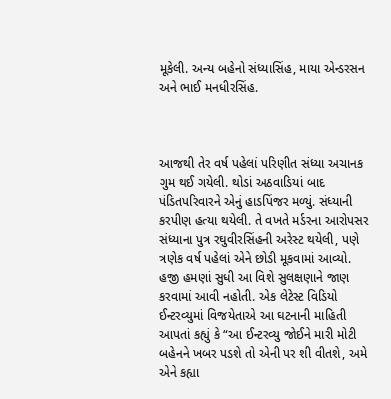મૂકેલી. અન્ય બહેનો સંધ્યાસિંહ, માયા એન્ડરસન અને ભાઈ મનધીરસિંહ.



આજથી તેર વર્ષ પહેલાં પરિણીત સંધ્યા અચાનક ગુમ થઈ ગયેલી. થોડાં અઠવાડિયાં બાદ પંડિતપરિવારને એનું હાડપિંજર મળ્યું. સંધ્યાની કરપીણ હત્યા થયેલી. તે વખતે મર્ડરના આરોપસર સંધ્યાના પુત્ર રઘુવીરસિંહની અરેસ્ટ થયેલી, પણે ત્રણેક વર્ષ પહેલાં એને છોડી મૂકવામાં આવ્યો. હજી હમણાં સુધી આ વિશે સુલક્ષણાને જાણ કરવામાં આવી નહોતી. એક લેટેસ્ટ વિડિયો ઈન્ટરવ્યુમાં વિજયેતાએ આ ઘટનાની માહિતી આપતાં કહ્યું કે “આ ઈન્ટરવ્યુ જોઈને મારી મોટી બહેનને ખબર પડશે તો એની પર શી વીતશે, અમે એને કહ્યા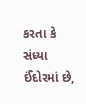કરતા કે સંધ્યા ઈંદોરમાં છે,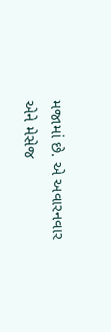મજામાં છે. એ અવારનવાર એને મેસેજ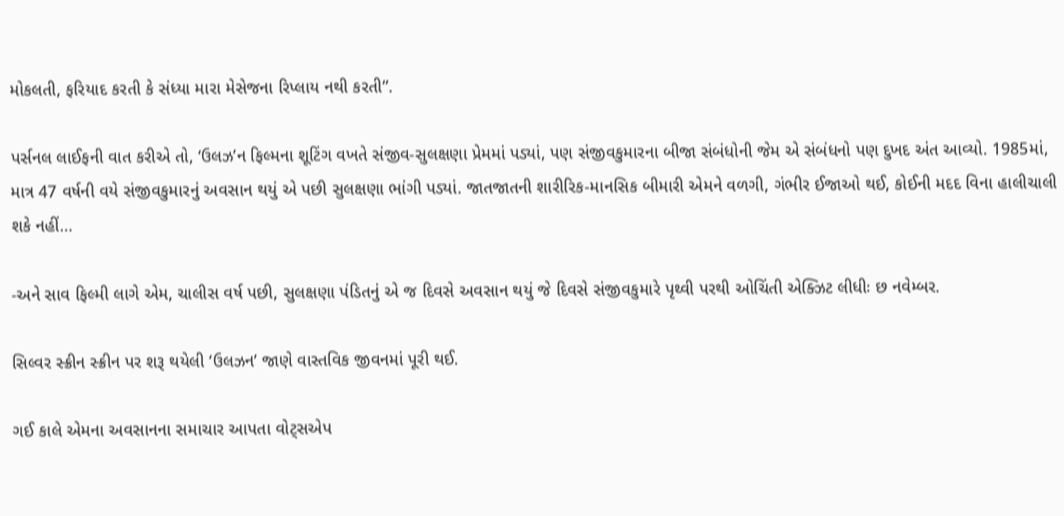મોકલતી, ફરિયાદ કરતી કે સંધ્યા મારા મેસેજના રિપ્લાય નથી કરતી”.

પર્સનલ લાઈફની વાત કરીએ તો, ‘ઉલઝ’ન ફિલ્મના શૂટિંગ વખતે સંજીવ-સુલક્ષણા પ્રેમમાં પડ્યાં, પણ સંજીવકુમારના બીજા સંબંધોની જેમ એ સંબંધનો પણ દુખદ અંત આવ્યો. 1985માં, માત્ર 47 વર્ષની વયે સંજીવકુમારનું અવસાન થયું એ પછી સુલક્ષણા ભાંગી પડ્યાં. જાતજાતની શારીરિક-માનસિક બીમારી એમને વળગી, ગંભીર ઈજાઓ થઈ, કોઈની મદદ વિના હાલીચાલી શકે નહીં…

-અને સાવ ફિલ્મી લાગે એમ, ચાલીસ વર્ષ પછી, સુલક્ષણા પંડિતનું એ જ દિવસે અવસાન થયું જે દિવસે સંજીવકુમારે પૃથ્વી પરથી ઓચિંતી એક્ઝિટ લીધીઃ છ નવેમ્બર.

સિલ્વર સ્ક્રીન સ્ક્રીન પર શરૂ થયેલી ‘ઉલઝન’ જાણે વાસ્તવિક જીવનમાં પૂરી થઈ.

ગઈ કાલે એમના અવસાનના સમાચાર આપતા વોટ્સએપ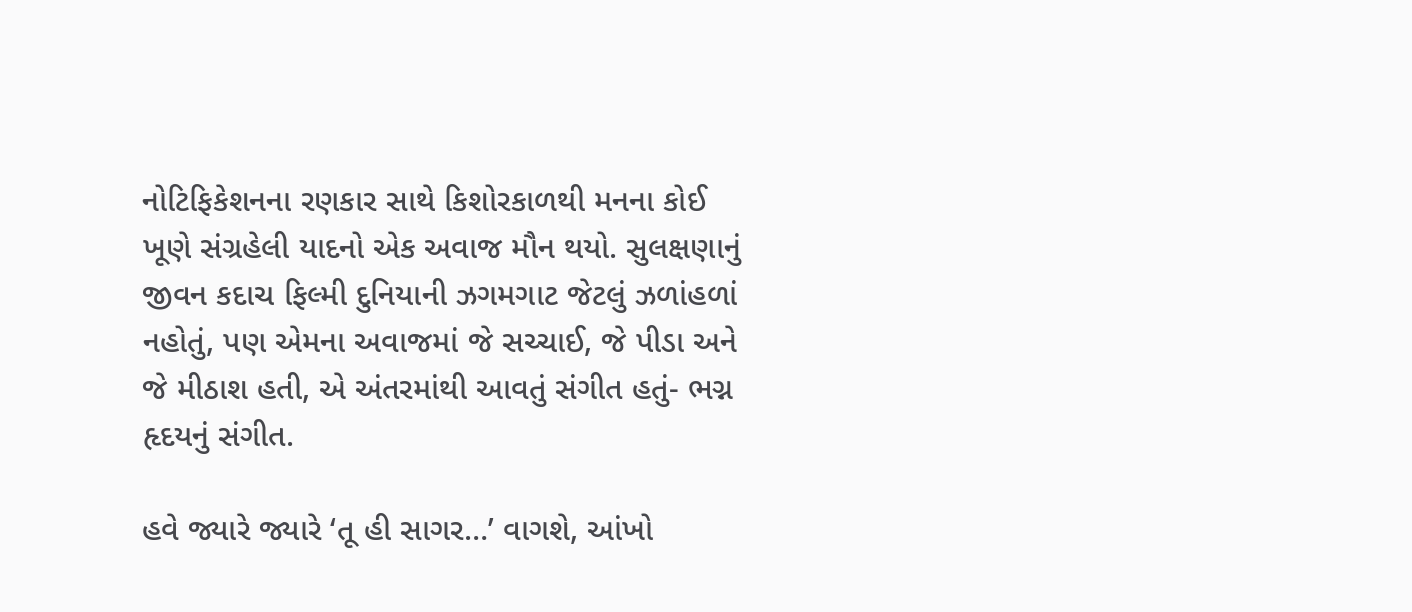નોટિફિકેશનના રણકાર સાથે કિશોરકાળથી મનના કોઈ ખૂણે સંગ્રહેલી યાદનો એક અવાજ મૌન થયો. સુલક્ષણાનું જીવન કદાચ ફિલ્મી દુનિયાની ઝગમગાટ જેટલું ઝળાંહળાં નહોતું, પણ એમના અવાજમાં જે સચ્ચાઈ, જે પીડા અને જે મીઠાશ હતી, એ અંતરમાંથી આવતું સંગીત હતું- ભગ્ન હૃદયનું સંગીત.

હવે જ્યારે જ્યારે ‘તૂ હી સાગર…’ વાગશે, આંખો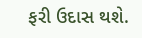ફરી ઉદાસ થશે.